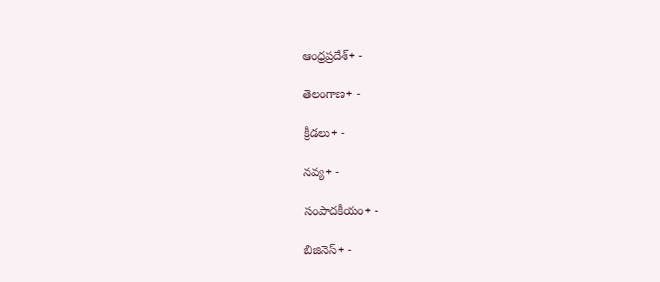ఆంధ్రప్రదేశ్+ -

తెలంగాణ+ -

క్రీడలు+ -

నవ్య+ -

సంపాదకీయం+ -

బిజినెస్+ -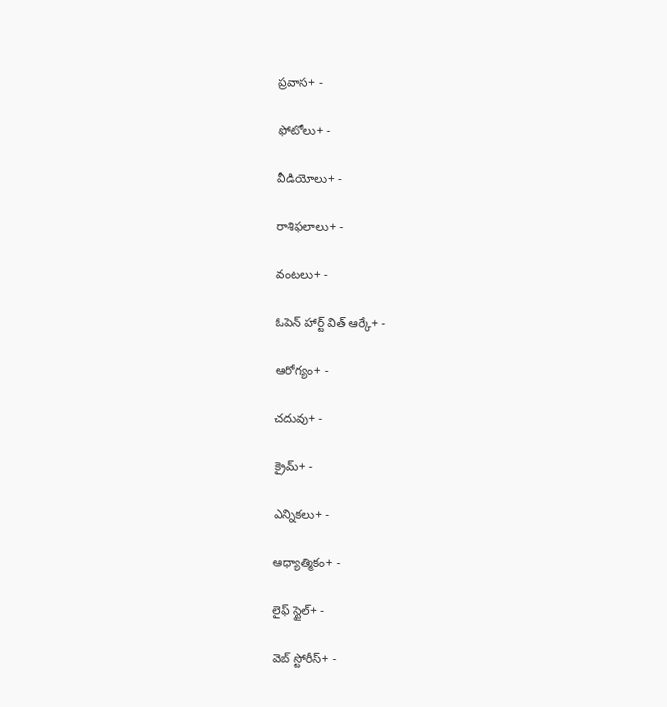ప్రవాస+ -

ఫోటోలు+ -

వీడియోలు+ -

రాశిఫలాలు+ -

వంటలు+ -

ఓపెన్ హార్ట్ విత్ ఆర్కే+ -

ఆరోగ్యం+ -

చదువు+ -

క్రైమ్+ -

ఎన్నికలు+ -

ఆధ్యాత్మికం+ -

లైఫ్ స్టైల్+ -

వెబ్ స్టోరీస్+ -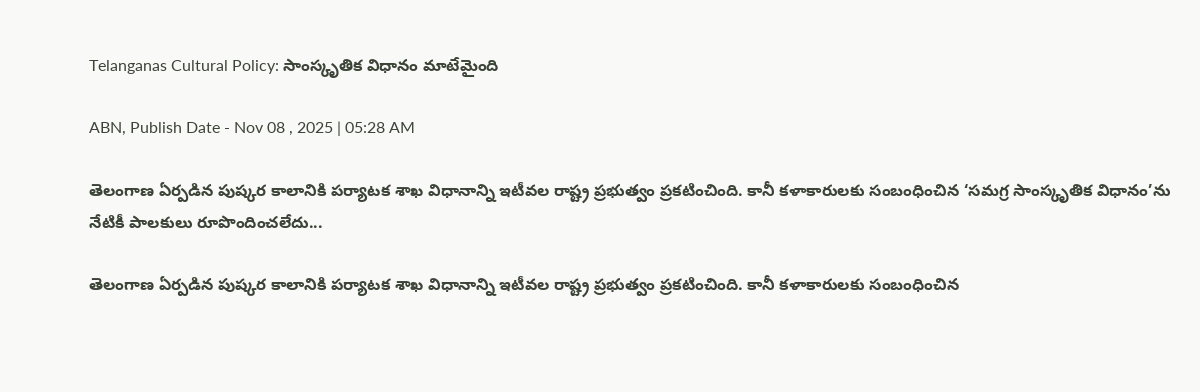Telanganas Cultural Policy: సాంస్కృతిక విధానం మాటేమైంది

ABN, Publish Date - Nov 08 , 2025 | 05:28 AM

తెలంగాణ ఏర్పడిన పుష్కర కాలానికి పర్యాటక శాఖ విధానాన్ని ఇటీవల రాష్ట్ర ప్రభుత్వం ప్రకటించింది. కానీ కళాకారులకు సంబంధించిన ‘సమగ్ర సాంస్కృతిక విధానం’ను నేటికీ పాలకులు రూపొందించలేదు...

తెలంగాణ ఏర్పడిన పుష్కర కాలానికి పర్యాటక శాఖ విధానాన్ని ఇటీవల రాష్ట్ర ప్రభుత్వం ప్రకటించింది. కానీ కళాకారులకు సంబంధించిన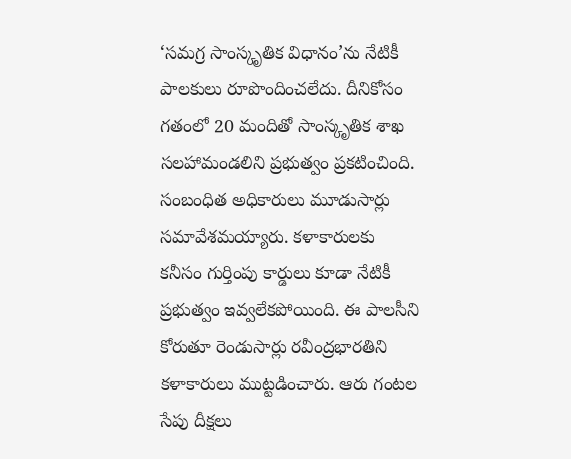‘సమగ్ర సాంస్కృతిక విధానం’ను నేటికీ పాలకులు రూపొందించలేదు. దీనికోసం గతంలో 20 మందితో సాంస్కృతిక శాఖ సలహామండలిని ప్రభుత్వం ప్రకటించింది. సంబంధిత అధికారులు మూడుసార్లు సమావేశమయ్యారు. కళాకారులకు కనీసం గుర్తింపు కార్డులు కూడా నేటికీ ప్రభుత్వం ఇవ్వలేకపోయింది. ఈ పాలసీని కోరుతూ రెండుసార్లు రవీంద్రభారతిని కళాకారులు ముట్టడించారు. ఆరు గంటల సేపు దీక్షలు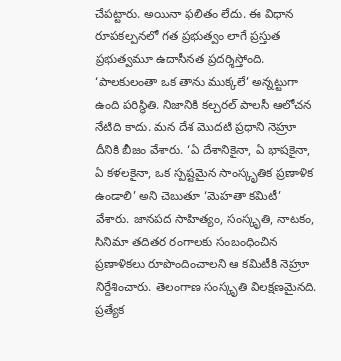చేపట్టారు. అయినా ఫలితం లేదు. ఈ విధాన రూపకల్పనలో గత ప్రభుత్వం లాగే ప్రస్తుత ప్రభుత్వమూ ఉదాసీనత ప్రదర్శిస్తోంది. ‘పాలకులంతా ఒక తాను ముక్కలే’ అన్నట్టుగా ఉంది పరిస్థితి. నిజానికి కల్చరల్‌ పాలసీ ఆలోచన నేటిది కాదు. మన దేశ మొదటి ప్రధాని నెహ్రూ దీనికి బీజం వేశారు. ‘ఏ దేశానికైనా, ఏ భాషకైనా, ఏ కళలకైనా, ఒక స్పష్టమైన సాంస్కృతిక ప్రణాళిక ఉండాలి’ అని చెబుతూ ‘మెహతా కమిటీ’ వేశారు. జానపద సాహిత్యం, సంస్కృతి, నాటకం, సినిమా తదితర రంగాలకు సంబంధించిన ప్రణాళికలు రూపొందించాలని ఆ కమిటీకి నెహ్రూ నిర్దేశించారు. తెలంగాణ సంస్కృతి విలక్షణమైనది. ప్రత్యేక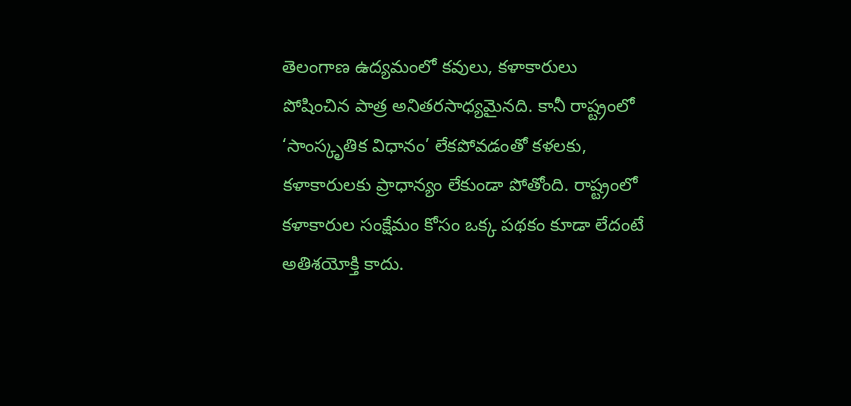తెలంగాణ ఉద్యమంలో కవులు, కళాకారులు పోషించిన పాత్ర అనితరసాధ్యమైనది. కానీ రాష్ట్రంలో ‘సాంస్కృతిక విధానం’ లేకపోవడంతో కళలకు, కళాకారులకు ప్రాధాన్యం లేకుండా పోతోంది. రాష్ట్రంలో కళాకారుల సంక్షేమం కోసం ఒక్క పథకం కూడా లేదంటే అతిశయోక్తి కాదు.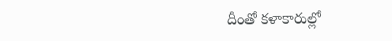దీంతో కళాకారుల్లో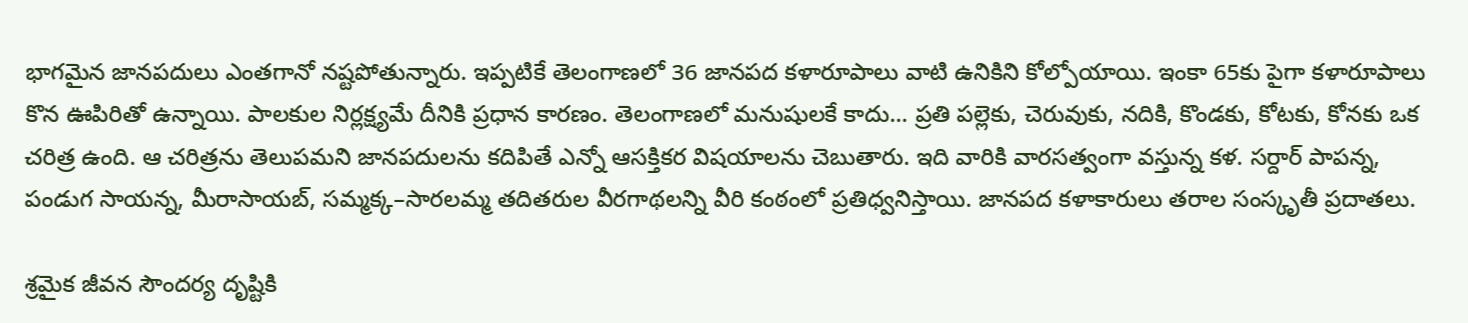భాగమైన జానపదులు ఎంతగానో నష్టపోతున్నారు. ఇప్పటికే తెలంగాణలో 36 జానపద కళారూపాలు వాటి ఉనికిని కోల్పోయాయి. ఇంకా 65కు పైగా కళారూపాలు కొన ఊపిరితో ఉన్నాయి. పాలకుల నిర్లక్ష్యమే దీనికి ప్రధాన కారణం. తెలంగాణలో మనుషులకే కాదు... ప్రతి పల్లెకు, చెరువుకు, నదికి, కొండకు, కోటకు, కోనకు ఒక చరిత్ర ఉంది. ఆ చరిత్రను తెలుపమని జానపదులను కదిపితే ఎన్నో ఆసక్తికర విషయాలను చెబుతారు. ఇది వారికి వారసత్వంగా వస్తున్న కళ. సర్దార్ పాపన్న, పండుగ సాయన్న, మీరాసాయబ్, సమ్మక్క–సారలమ్మ తదితరుల వీరగాథలన్ని వీరి కంఠంలో ప్రతిధ్వనిస్తాయి. జానపద కళాకారులు తరాల సంస్కృతీ ప్రదాతలు.

శ్రమైక జీవన సౌందర్య దృష్టికి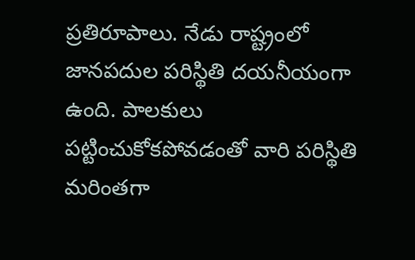ప్రతిరూపాలు. నేడు రాష్ట్రంలో జానపదుల పరిస్థితి దయనీయంగా ఉంది. పాలకులు పట్టించుకోకపోవడంతో వారి పరిస్థితి మరింతగా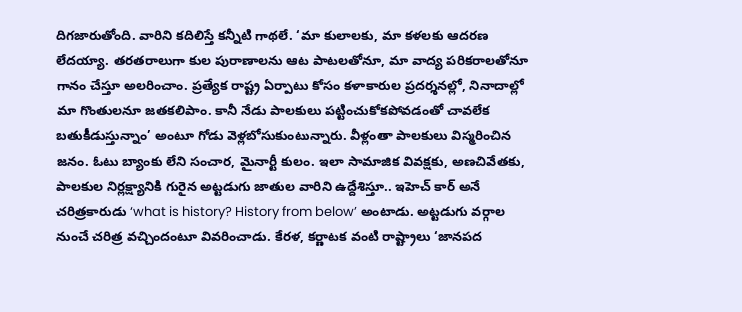దిగజారుతోంది. వారిని కదిలిస్తే కన్నీటి గాథలే. ‘మా కులాలకు, మా కళలకు ఆదరణ లేదయ్యా. తరతరాలుగా కుల పురాణాలను ఆట పాటలతోనూ, మా వాద్య పరికరాలతోనూ గానం చేస్తూ అలరించాం. ప్రత్యేక రాష్ట్ర ఏర్పాటు కోసం కళాకారుల ప్రదర్శనల్లో, నినాదాల్లో మా గొంతులనూ జతకలిపాం. కానీ నేడు పాలకులు పట్టించుకోకపోవడంతో చావలేక బతుకీడుస్తున్నాం’ అంటూ గోడు వెళ్లబోసుకుంటున్నారు. వీళ్లంతా పాలకులు విస్మరించిన జనం. ఓటు బ్యాంకు లేని సంచార, మైనార్టీ కులం. ఇలా సామాజిక వివక్షకు, అణచివేతకు, పాలకుల నిర్లక్ష్యానికి గురైన అట్టడుగు జాతుల వారిని ఉద్దేశిస్తూ.. ఇహెచ్ కార్ అనే చరిత్రకారుడు ‘what is history? History from below’ అంటాడు. అట్టడుగు వర్గాల నుంచే చరిత్ర వచ్చిందంటూ వివరించాడు. కేరళ, కర్ణాటక వంటి రాష్ట్రాలు ‘జానపద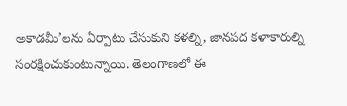అకాడమీ’లను ఏర్పాటు చేసుకుని కళల్ని, జానపద కళాకారుల్ని సంరక్షించుకుంటున్నాయి. తెలంగాణలో ఈ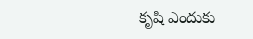కృషి ఎందుకు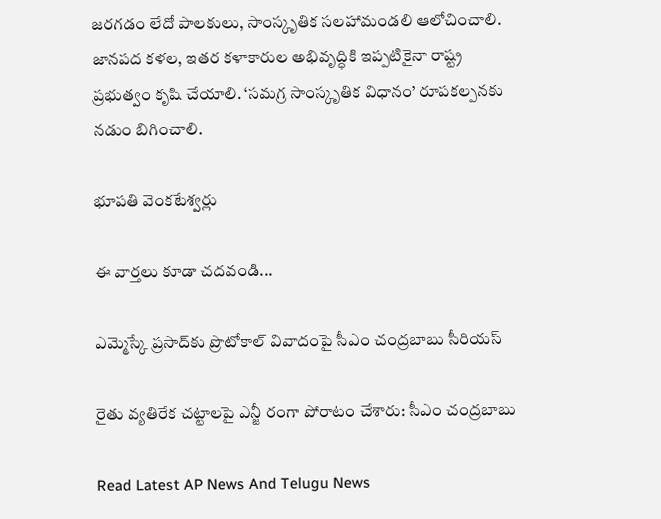జరగడం లేదో పాలకులు, సాంస్కృతిక సలహామండలి ఆలోచించాలి. జానపద కళల, ఇతర కళాకారుల అభివృద్ధికి ఇప్పటికైనా రాష్ట్ర ప్రభుత్వం కృషి చేయాలి. ‘సమగ్ర సాంస్కృతిక విధానం’ రూపకల్పనకు నడుం బిగించాలి.

భూపతి వెంకటేశ్వర్లు

ఈ వార్తలు కూడా చదవండి...

ఎమ్మెస్కే ప్రసాద్‌కు ప్రొటోకాల్ వివాదంపై సీఎం చంద్రబాబు సీరియస్

రైతు వ్యతిరేక చట్టాలపై ఎన్జీ రంగా పోరాటం చేశారు: సీఎం చంద్రబాబు

Read Latest AP News And Telugu News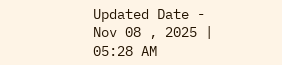Updated Date - Nov 08 , 2025 | 05:28 AM